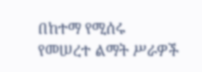በከተማ የሚሰሩ የመሠረተ ልማት ሥራዎች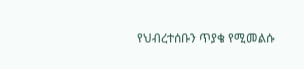የህብረተሰቡን ጥያቄ የሚመልሱ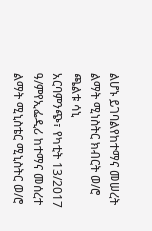ልሆኑ ይገባልየከተማና መሠረት ልማት ሚነስትር ክብርት ወ/ሮ ጫልቱ ሳኒ
አርባምንጭ፣ የካቲት 13/2017 ዓ/ምየኢፌዲሪ ከተማና መሰረተ ልማት ሚኒስቴር ሚኒስትር ወ/ሮ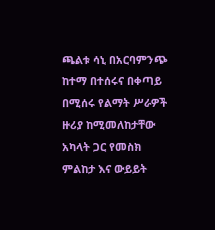ጫልቱ ሳኒ በአርባምንጭ ከተማ በተሰሩና በቀጣይ በሚሰሩ የልማት ሥራዎች ዙሪያ ከሚመለከታቸው አካላት ጋር የመስክ ምልከታ እና ውይይት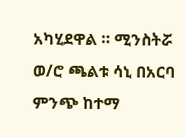አካሂደዋል ። ሚንስትሯ ወ/ሮ ጫልቱ ሳኒ በአርባ ምንጭ ከተማ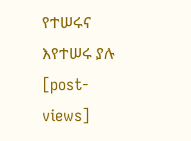የተሠሩና እየተሠሩ ያሉ
[post-views]